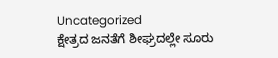Uncategorized
ಕ್ಷೇತ್ರದ ಜನತೆಗೆ ಶೀಘ್ರದಲ್ಲೇ ಸೂರು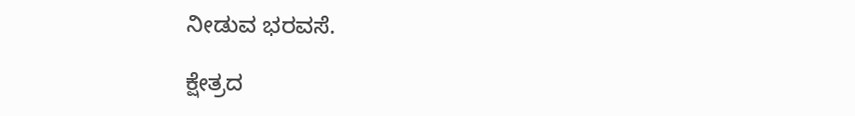ನೀಡುವ ಭರವಸೆ.

ಕ್ಷೇತ್ರದ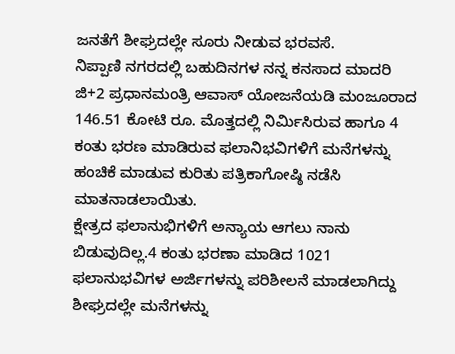ಜನತೆಗೆ ಶೀಘ್ರದಲ್ಲೇ ಸೂರು ನೀಡುವ ಭರವಸೆ.
ನಿಪ್ಪಾಣಿ ನಗರದಲ್ಲಿ ಬಹುದಿನಗಳ ನನ್ನ ಕನಸಾದ ಮಾದರಿ ಜಿ+2 ಪ್ರಧಾನಮಂತ್ರಿ ಆವಾಸ್ ಯೋಜನೆಯಡಿ ಮಂಜೂರಾದ 146.51 ಕೋಟಿ ರೂ. ಮೊತ್ತದಲ್ಲಿ ನಿರ್ಮಿಸಿರುವ ಹಾಗೂ 4 ಕಂತು ಭರಣ ಮಾಡಿರುವ ಫಲಾನಿಭವಿಗಳಿಗೆ ಮನೆಗಳನ್ನು ಹಂಚಿಕೆ ಮಾಡುವ ಕುರಿತು ಪತ್ರಿಕಾಗೋಷ್ಠಿ ನಡೆಸಿ ಮಾತನಾಡಲಾಯಿತು.
ಕ್ಷೇತ್ರದ ಫಲಾನುಭಿಗಳಿಗೆ ಅನ್ಯಾಯ ಆಗಲು ನಾನು ಬಿಡುವುದಿಲ್ಲ.4 ಕಂತು ಭರಣಾ ಮಾಡಿದ 1021 ಫಲಾನುಭವಿಗಳ ಅರ್ಜಿಗಳನ್ನು ಪರಿಶೀಲನೆ ಮಾಡಲಾಗಿದ್ದು ಶೀಘ್ರದಲ್ಲೇ ಮನೆಗಳನ್ನು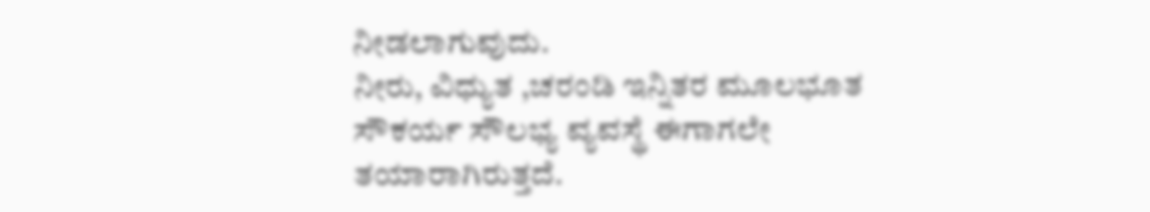ನೀಡಲಾಗುವುದು.
ನೀರು, ವಿಧ್ಯುತ ,ಚರಂಡಿ ಇನ್ನಿತರ ಮೂಲಭೂತ ಸೌಕರ್ಯ ಸೌಲಭ್ಯ ವ್ಯವಸ್ಥೆ ಈಗಾಗಲೇ ತಯಾರಾಗಿರುತ್ತದೆ.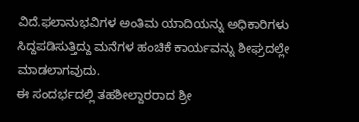ವಿದೆ.ಫಲಾನುಭವಿಗಳ ಅಂತಿಮ ಯಾದಿಯನ್ನು ಅಧಿಕಾರಿಗಳು ಸಿದ್ದಪಡಿಸುತ್ತಿದ್ದು ಮನೆಗಳ ಹಂಚಿಕೆ ಕಾರ್ಯವನ್ನು ಶೀಘ್ರದಲ್ಲೇ ಮಾಡಲಾಗವುದು.
ಈ ಸಂದರ್ಭದಲ್ಲಿ ತಹಶೀಲ್ದಾರರಾದ ಶ್ರೀ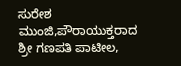ಸುರೇಶ ಮುಂಜಿ,ಪೌರಾಯುಕ್ತರಾದ ಶ್ರೀ ಗಣಪತಿ ಪಾಟೀಲ,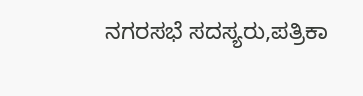ನಗರಸಭೆ ಸದಸ್ಯರು,ಪತ್ರಿಕಾ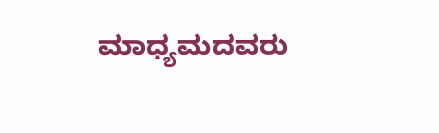ಮಾಧ್ಯಮದವರು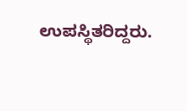ಉಪಸ್ಥಿತರಿದ್ದರು.